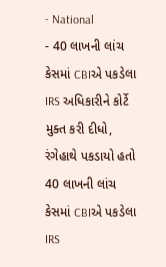- National
- 40 લાખની લાંચ કેસમાં CBIએ પકડેલા IRS અધિકારીને કોર્ટે મુક્ત કરી દીધો, રંગેહાથે પકડાયો હતો
40 લાખની લાંચ કેસમાં CBIએ પકડેલા IRS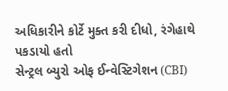અધિકારીને કોર્ટે મુક્ત કરી દીધો, રંગેહાથે પકડાયો હતો
સેન્ટ્રલ બ્યુરો ઓફ ઈન્વેસ્ટિગેશન (CBI)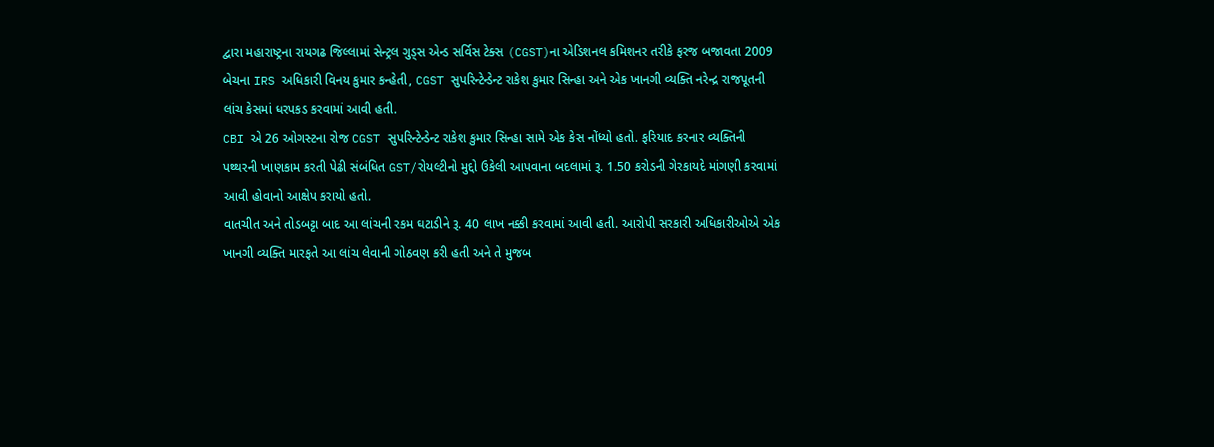દ્વારા મહારાષ્ટ્રના રાયગઢ જિલ્લામાં સેન્ટ્રલ ગુડ્સ એન્ડ સર્વિસ ટેક્સ (CGST)ના એડિશનલ કમિશનર તરીકે ફરજ બજાવતા 2009 બેચના IRS અધિકારી વિનય કુમાર કન્હેતી, CGST સુપરિન્ટેન્ડેન્ટ રાકેશ કુમાર સિન્હા અને એક ખાનગી વ્યક્તિ નરેન્દ્ર રાજપૂતની લાંચ કેસમાં ધરપકડ કરવામાં આવી હતી.
CBI એ 26 ઓગસ્ટના રોજ CGST સુપરિન્ટેન્ડેન્ટ રાકેશ કુમાર સિન્હા સામે એક કેસ નોંધ્યો હતો. ફરિયાદ કરનાર વ્યક્તિની પથ્થરની ખાણકામ કરતી પેઢી સંબંધિત GST/રોયલ્ટીનો મુદ્દો ઉકેલી આપવાના બદલામાં રૂ. 1.50 કરોડની ગેરકાયદે માંગણી કરવામાં આવી હોવાનો આક્ષેપ કરાયો હતો.
વાતચીત અને તોડબટ્ટા બાદ આ લાંચની રકમ ઘટાડીને રૂ. 40 લાખ નક્કી કરવામાં આવી હતી. આરોપી સરકારી અધિકારીઓએ એક ખાનગી વ્યક્તિ મારફતે આ લાંચ લેવાની ગોઠવણ કરી હતી અને તે મુજબ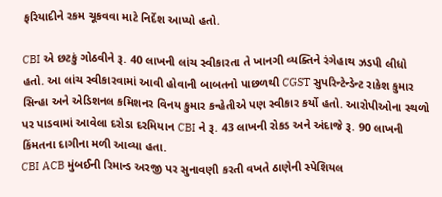ફરિયાદીને રકમ ચૂકવવા માટે નિર્દેશ આપ્યો હતો.

CBI એ છટકું ગોઠવીને રૂ. 40 લાખની લાંચ સ્વીકારતા તે ખાનગી વ્યક્તિને રંગેહાથ ઝડપી લીધો હતો. આ લાંચ સ્વીકારવામાં આવી હોવાની બાબતનો પાછળથી CGST સુપરિન્ટેન્ડેન્ટ રાકેશ કુમાર સિન્હા અને એડિશનલ કમિશનર વિનય કુમાર કન્હેતીએ પણ સ્વીકાર કર્યો હતો. આરોપીઓના સ્થળો પર પાડવામાં આવેલા દરોડા દરમિયાન CBI ને રૂ. 43 લાખની રોકડ અને અંદાજે રૂ. 90 લાખની કિંમતના દાગીના મળી આવ્યા હતા.
CBI ACB મુંબઈની રિમાન્ડ અરજી પર સુનાવણી કરતી વખતે ઠાણેની સ્પેશિયલ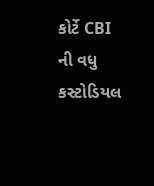કોર્ટે CBI ની વધુ કસ્ટોડિયલ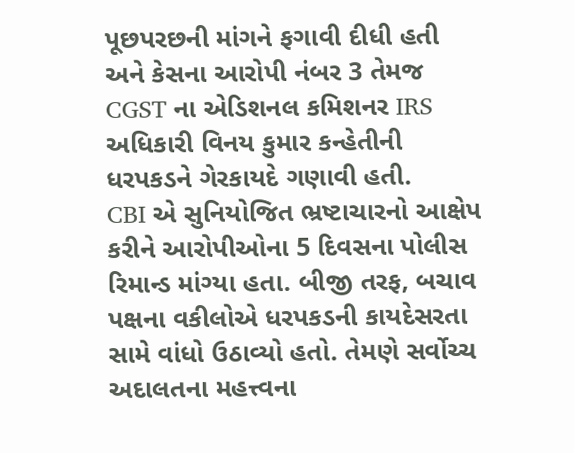પૂછપરછની માંગને ફગાવી દીધી હતી અને કેસના આરોપી નંબર 3 તેમજ CGST ના એડિશનલ કમિશનર IRS અધિકારી વિનય કુમાર કન્હેતીની ધરપકડને ગેરકાયદે ગણાવી હતી.
CBI એ સુનિયોજિત ભ્રષ્ટાચારનો આક્ષેપ કરીને આરોપીઓના 5 દિવસના પોલીસ રિમાન્ડ માંગ્યા હતા. બીજી તરફ, બચાવ પક્ષના વકીલોએ ધરપકડની કાયદેસરતા સામે વાંધો ઉઠાવ્યો હતો. તેમણે સર્વોચ્ચ અદાલતના મહત્ત્વના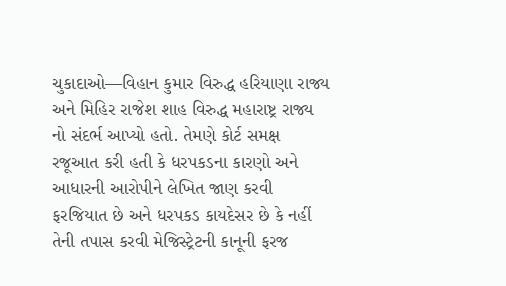ચુકાદાઓ—વિહાન કુમાર વિરુદ્ધ હરિયાણા રાજ્ય અને મિહિર રાજેશ શાહ વિરુદ્ધ મહારાષ્ટ્ર રાજ્ય નો સંદર્ભ આપ્યો હતો. તેમણે કોર્ટ સમક્ષ રજૂઆત કરી હતી કે ધરપકડના કારણો અને આધારની આરોપીને લેખિત જાણ કરવી ફરજિયાત છે અને ધરપકડ કાયદેસર છે કે નહીં તેની તપાસ કરવી મેજિસ્ટ્રેટની કાનૂની ફરજ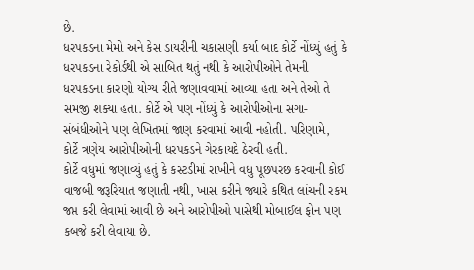છે.
ધરપકડના મેમો અને કેસ ડાયરીની ચકાસણી કર્યા બાદ કોર્ટે નોંધ્યું હતું કે ધરપકડના રેકોર્ડથી એ સાબિત થતું નથી કે આરોપીઓને તેમની ધરપકડના કારણો યોગ્ય રીતે જણાવવામાં આવ્યા હતા અને તેઓ તે સમજી શક્યા હતા. કોર્ટે એ પણ નોંધ્યું કે આરોપીઓના સગા-સંબંધીઓને પણ લેખિતમાં જાણ કરવામાં આવી નહોતી. પરિણામે, કોર્ટે ત્રણેય આરોપીઓની ધરપકડને ગેરકાયદે ઠેરવી હતી.
કોર્ટે વધુમાં જણાવ્યું હતું કે કસ્ટડીમાં રાખીને વધુ પૂછપરછ કરવાની કોઈ વાજબી જરૂરિયાત જણાતી નથી, ખાસ કરીને જ્યારે કથિત લાંચની રકમ જપ્ત કરી લેવામાં આવી છે અને આરોપીઓ પાસેથી મોબાઈલ ફોન પણ કબજે કરી લેવાયા છે.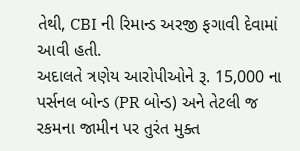તેથી, CBI ની રિમાન્ડ અરજી ફગાવી દેવામાં આવી હતી.
અદાલતે ત્રણેય આરોપીઓને રૂ. 15,000 ના પર્સનલ બોન્ડ (PR બોન્ડ) અને તેટલી જ રકમના જામીન પર તુરંત મુક્ત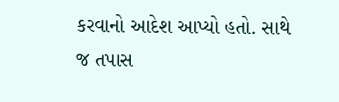કરવાનો આદેશ આપ્યો હતો. સાથે જ તપાસ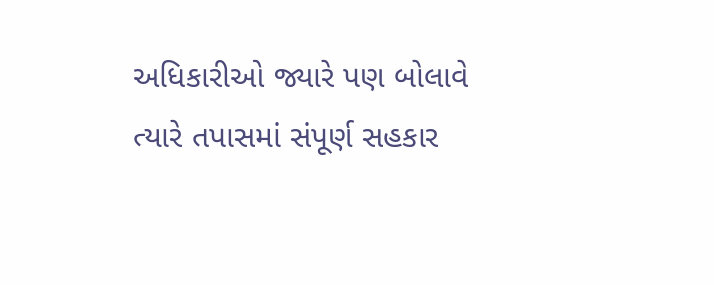અધિકારીઓ જ્યારે પણ બોલાવે ત્યારે તપાસમાં સંપૂર્ણ સહકાર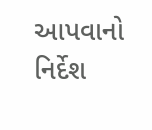આપવાનો નિર્દેશ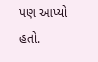પણ આપ્યો હતો.